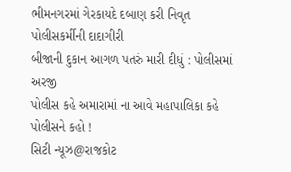ભીમનગરમાં ગેરકાયદે દબાણ કરી નિવૃત પોલીસકર્મીની દાદાગીરી
બીજાની દુકાન આગળ પતરું મારી દીધું : પોલીસમાં અરજી
પોલીસ કહે અમારામાં ના આવે મહાપાલિકા કહે પોલીસને કહો !
સિટી ન્યૂઝ@રાજકોટ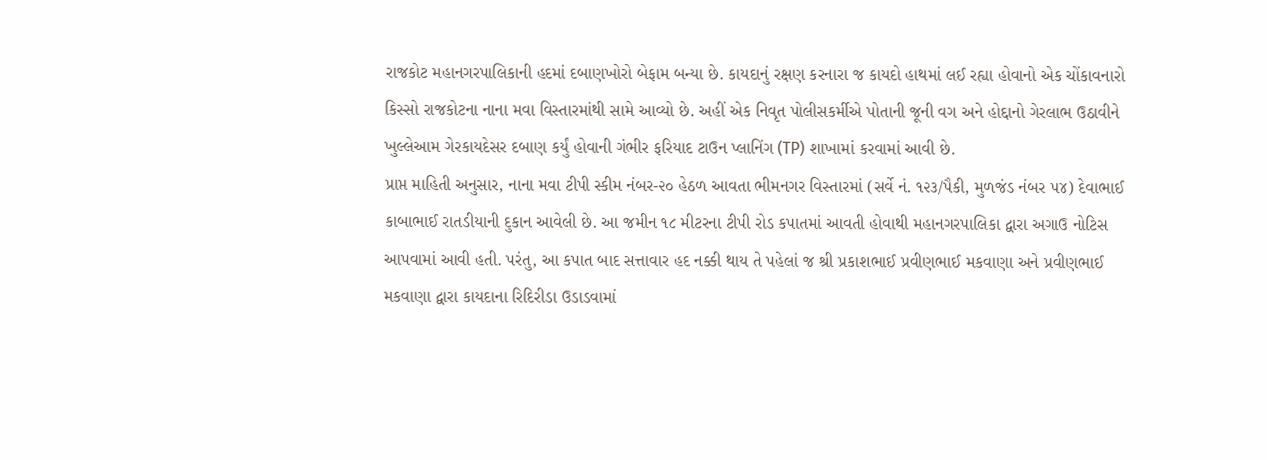રાજકોટ મહાનગરપાલિકાની હદમાં દબાણખોરો બેફામ બન્યા છે. કાયદાનું રક્ષણ કરનારા જ કાયદો હાથમાં લઈ રહ્યા હોવાનો એક ચોંકાવનારો કિસ્સો રાજકોટના નાના મવા વિસ્તારમાંથી સામે આવ્યો છે. અહીં એક નિવૃત પોલીસકર્મીએ પોતાની જૂની વગ અને હોદ્દાનો ગેરલાભ ઉઠાવીને ખુલ્લેઆમ ગેરકાયદેસર દબાણ કર્યું હોવાની ગંભીર ફરિયાદ ટાઉન પ્લાનિંગ (TP) શાખામાં કરવામાં આવી છે.
પ્રાપ્ત માહિતી અનુસાર, નાના મવા ટીપી સ્કીમ નંબર-૨૦ હેઠળ આવતા ભીમનગર વિસ્તારમાં (સર્વે નં. ૧૨૩/પૈકી, મુળજંડ નંબર ૫૪) દેવાભાઈ કાબાભાઈ રાતડીયાની દુકાન આવેલી છે. આ જમીન ૧૮ મીટરના ટીપી રોડ કપાતમાં આવતી હોવાથી મહાનગરપાલિકા દ્વારા અગાઉ નોટિસ આપવામાં આવી હતી. પરંતુ, આ કપાત બાદ સત્તાવાર હદ નક્કી થાય તે પહેલાં જ શ્રી પ્રકાશભાઈ પ્રવીણભાઈ મકવાણા અને પ્રવીણભાઈ મકવાણા દ્વારા કાયદાના રિદિરીડા ઉડાડવામાં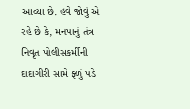આવ્યા છે. હવે જોવું એ રહે છે કે, મનપાનું તંત્ર નિવૃત પોલીસકર્મીની દાદાગીરી સામે ફ્ળું પડે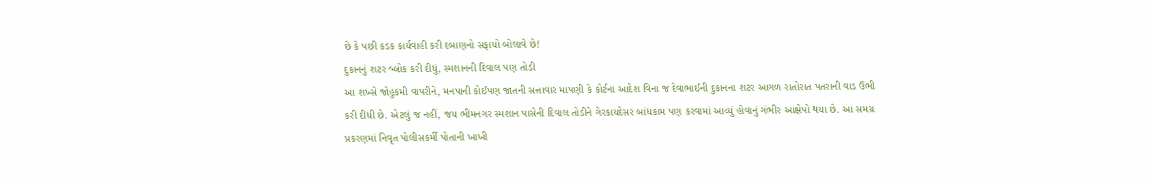છે કે પછી કડક કાર્યવાહી કરી દબાણનો સફાયો બોલાવે છે!
દુકાનનું શટર બ્લોક કરી દીધું, સ્મશાનની દિવાલ પણ તોડી
આ શખ્સે જોહુકમી વાપરીને, મનપાની કોઈપણ જાતની સત્તાવાર માપણી કે કોર્ટના આદેશ વિના જ દેવાભાઈની દુકાનના શટર આગળ રાતોરાત પતરાની વાડ ઉભી કરી દીધી છે. એટલું જ નહીં, જય ભીમનગર સ્મશાન પાસેની દિવાલ તોડીને ગેરકાયદેસર બાંધકામ પણ કરવામાં આવ્યું હોવાનું ગંભીર આક્ષેપો થયા છે. આ સમગ્ર પ્રકરણમાં નિવૃત પોલીસકર્મી પોતાની ખાખી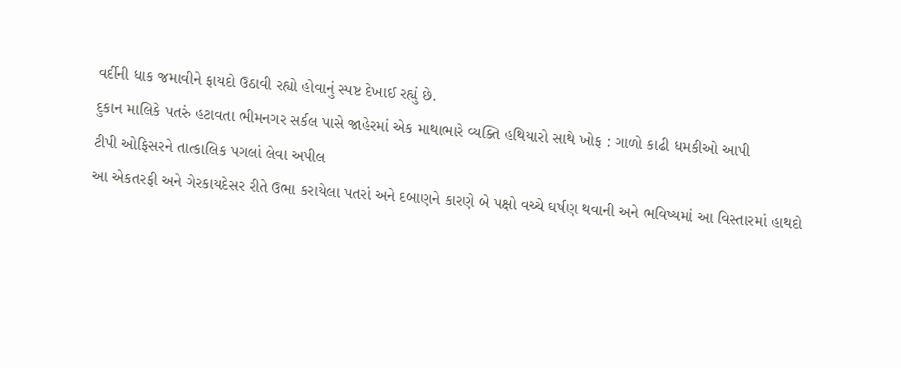વર્દીની ધાક જમાવીને ફાયદો ઉઠાવી રહ્યો હોવાનું સ્પષ્ટ દેખાઈ રહ્યું છે.
દુકાન માલિકે પતરું હટાવતા ભીમનગર સર્કલ પાસે જાહેરમાં એક માથાભારે વ્યક્તિ હથિયારો સાથે ખોફ : ગાળો કાઢી ધમકીઓ આપી
ટીપી ઓફિસરને તાત્કાલિક પગલાં લેવા અપીલ
આ એકતરફી અને ગેરકાયદેસર રીતે ઉભા કરાયેલા પતરાં અને દબાણને કારણે બે પક્ષો વચ્ચે ઘર્ષણ થવાની અને ભવિષ્યમાં આ વિસ્તારમાં હાથદો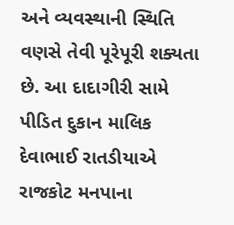અને વ્યવસ્થાની સ્થિતિ વણસે તેવી પૂરેપૂરી શક્યતા છે. આ દાદાગીરી સામે પીડિત દુકાન માલિક દેવાભાઈ રાતડીયાએ રાજકોટ મનપાના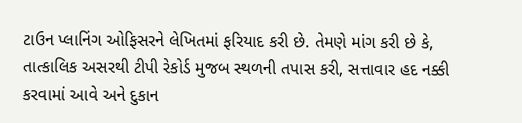ટાઉન પ્લાનિંગ ઓફિસરને લેખિતમાં ફરિયાદ કરી છે. તેમણે માંગ કરી છે કે, તાત્કાલિક અસરથી ટીપી રેકોર્ડ મુજબ સ્થળની તપાસ કરી, સત્તાવાર હદ નક્કી કરવામાં આવે અને દુકાન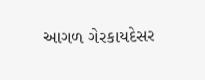આગળ ગેરકાયદેસર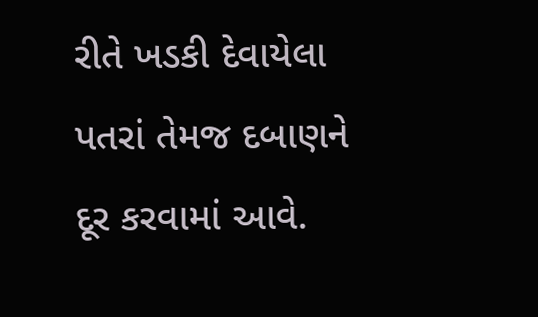રીતે ખડકી દેવાયેલા પતરાં તેમજ દબાણને દૂર કરવામાં આવે.